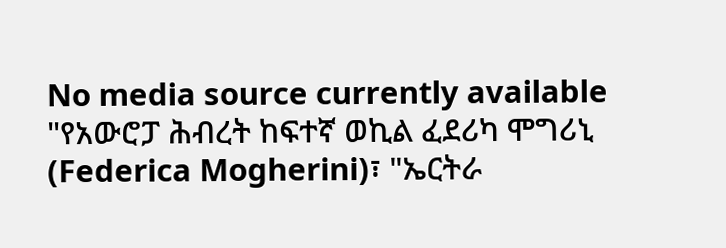No media source currently available
"የአውሮፓ ሕብረት ከፍተኛ ወኪል ፈደሪካ ሞግሪኒ (Federica Mogherini)፣ "ኤርትራ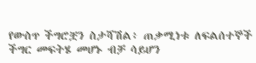የውስጥ ችግሮቿን ስታሻሽል፥ ጠቃሚነቱ ለፍልሰተኞች ችግር መፍትሄ መሆኑ ብቻ ሳይሆን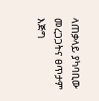ላጠቃላይ ያካባቢው መረጋጋትና ፀጥታም እጅግ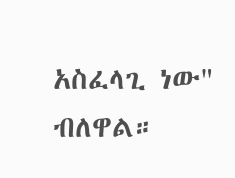አስፈላጊ ነው" ብለዋል።